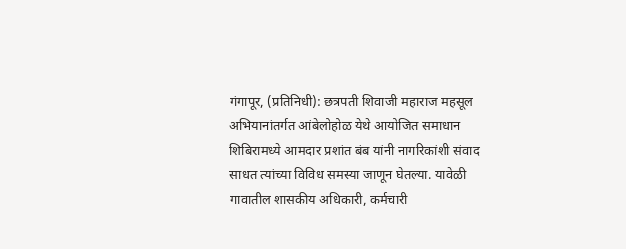गंगापूर, (प्रतिनिधी): छत्रपती शिवाजी महाराज महसूल अभियानांतर्गत आंबेलोहोळ येथे आयोजित समाधान शिबिरामध्ये आमदार प्रशांत बंब यांनी नागरिकांशी संवाद साधत त्यांच्या विविध समस्या जाणून घेतल्या. यावेळी गावातील शासकीय अधिकारी, कर्मचारी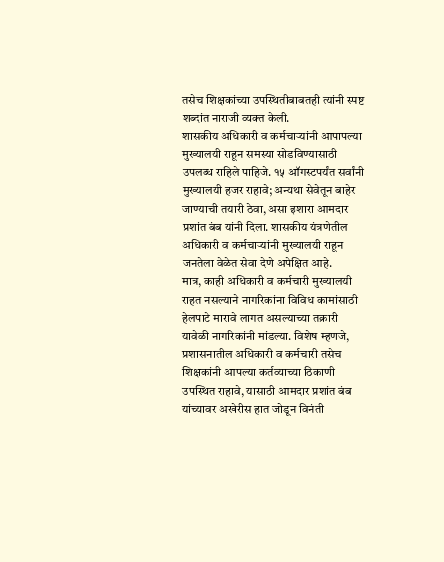तसेच शिक्षकांच्या उपस्थितीबाबतही त्यांनी स्पष्ट शब्दांत नाराजी व्यक्त केली.
शासकीय अधिकारी व कर्मचाऱ्यांनी आपापल्या मुख्यालयी राहून समस्या सोडविण्यासाठी उपलब्ध राहिले पाहिजे. १५ ऑगस्टपर्यंत सर्वांनी मुख्यालयी हजर राहावे; अन्यथा सेवेतून बाहेर जाण्याची तयारी ठेवा, असा इशारा आमदार प्रशांत बंब यांनी दिला. शासकीय यंत्रणेतील अधिकारी व कर्मचाऱ्यांनी मुख्यालयी राहून जनतेला वेळेत सेवा देणे अपेक्षित आहे.
मात्र, काही अधिकारी व कर्मचारी मुख्यालयी राहत नसल्याने नागरिकांना विविध कामांसाठी हेलपाटे मारावे लागत असल्याच्या तक्रारी यावेळी नागरिकांनी मांडल्या. विशेष म्हणजे, प्रशासनातील अधिकारी व कर्मचारी तसेच शिक्षकांनी आपल्या कर्तव्याच्या ठिकाणी उपस्थित राहावे, यासाठी आमदार प्रशांत बंब यांच्यावर अखेरीस हात जोडून विनंती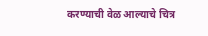करण्याची वेळ आल्याचे चित्र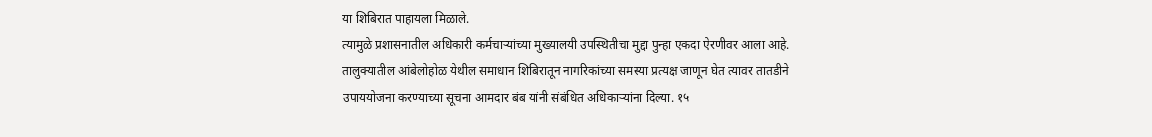या शिबिरात पाहायला मिळाले.
त्यामुळे प्रशासनातील अधिकारी कर्मचाऱ्यांच्या मुख्यालयी उपस्थितीचा मुद्दा पुन्हा एकदा ऐरणीवर आला आहे. तालुक्यातील आंबेलोहोळ येथील समाधान शिबिरातून नागरिकांच्या समस्या प्रत्यक्ष जाणून घेत त्यावर तातडीने उपाययोजना करण्याच्या सूचना आमदार बंब यांनी संबंधित अधिकाऱ्यांना दिल्या. १५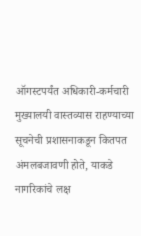ऑगस्टपर्यंत अधिकारी-कर्मचारी मुख्यालयी वास्तव्यास राहण्याच्या सूचनेची प्रशासनाकडून कितपत अंमलबजावणी होते, याकडे नागरिकांचे लक्ष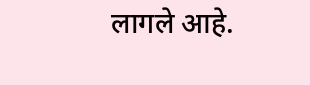लागले आहे.